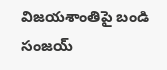విజయశాంతిపై బండి సంజయ్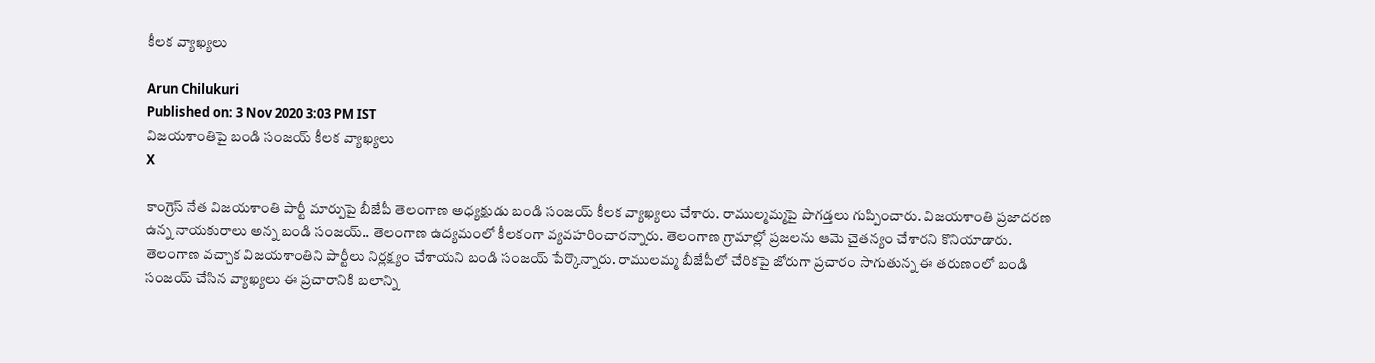కీలక వ్యాఖ్యలు

Arun Chilukuri
Published on: 3 Nov 2020 3:03 PM IST
విజయశాంతిపై బండి సంజయ్ కీలక వ్యాఖ్యలు
X

కాంగ్రెస్ నేత విజయశాంతి పార్టీ మార్పుపై బీజేపీ తెలంగాణ అధ్యక్షుడు బండి సంజయ్ కీలక వ్యాఖ్యలు చేశారు. రాముల్మమ్మపై పొగడ్తలు గుప్పించారు. విజయశాంతి ప్రజాదరణ ఉన్న నాయకురాలు అన్న బండి సంజయ్.. తెలంగాణ ఉద్యమంలో కీలకంగా వ్యవహరించారన్నారు. తెలంగాణ గ్రామాల్లో ప్రజలను ఆమె చైతన్యం చేశారని కొనియాడారు. తెలంగాణ వచ్చాక విజయశాంతిని పార్టీలు నిర్లక్ష్యం చేశాయని బండి సంజయ్‌ పేర్కొన్నారు. రాములమ్మ బీజేపీలో చేరికపై జోరుగా ప్రచారం సాగుతున్న ఈ తరుణంలో బండి సంజయ్ చేసిన వ్యాఖ్యలు ఈ ప్రచారానికి బలాన్ని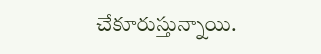చేకూరుస్తున్నాయి.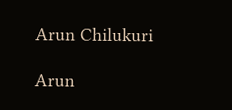Arun Chilukuri

Arun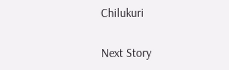Chilukuri

Next Story